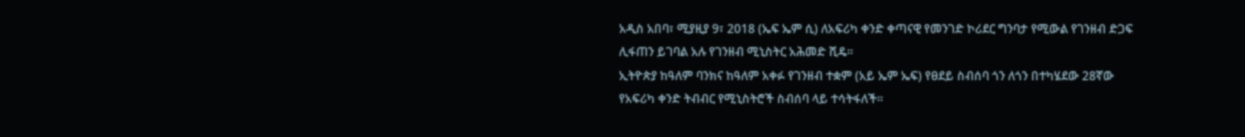አዲስ አበባ፣ ሚያዚያ 9፣ 2018 (ኤፍ ኤም ሲ) ለአፍሪካ ቀንድ ቀጣናዊ የመንገድ ኮሪደር ግንባታ የሚውል የገንዘብ ድጋፍ ሊፋጠን ይገባል አሉ የገንዘብ ሚኒስትር አሕመድ ሺዴ።
ኢትዮጵያ ከዓለም ባንክና ከዓለም አቀፉ የገንዘብ ተቋም (አይ ኤም ኤፍ) የፀደይ ስብሰባ ጎን ለጎን በተካሄደው 28ኛው የአፍሪካ ቀንድ ትብብር የሚኒስትሮች ስብሰባ ላይ ተሳትፋለች።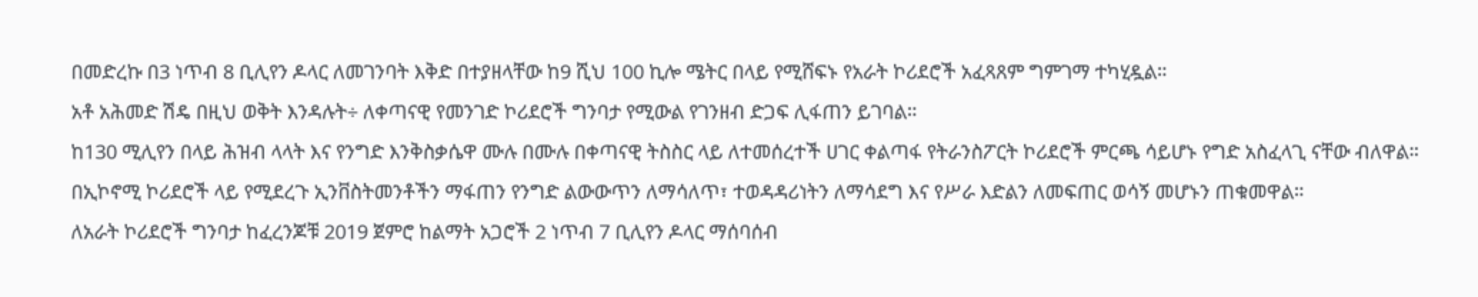በመድረኩ በ3 ነጥብ 8 ቢሊየን ዶላር ለመገንባት እቅድ በተያዘላቸው ከ9 ሺህ 100 ኪሎ ሜትር በላይ የሚሸፍኑ የአራት ኮሪደሮች አፈጻጸም ግምገማ ተካሂዷል።
አቶ አሕመድ ሽዴ በዚህ ወቅት እንዳሉት÷ ለቀጣናዊ የመንገድ ኮሪደሮች ግንባታ የሚውል የገንዘብ ድጋፍ ሊፋጠን ይገባል።
ከ130 ሚሊየን በላይ ሕዝብ ላላት እና የንግድ እንቅስቃሴዋ ሙሉ በሙሉ በቀጣናዊ ትስስር ላይ ለተመሰረተች ሀገር ቀልጣፋ የትራንስፖርት ኮሪደሮች ምርጫ ሳይሆኑ የግድ አስፈላጊ ናቸው ብለዋል።
በኢኮኖሚ ኮሪደሮች ላይ የሚደረጉ ኢንቨስትመንቶችን ማፋጠን የንግድ ልውውጥን ለማሳለጥ፣ ተወዳዳሪነትን ለማሳደግ እና የሥራ እድልን ለመፍጠር ወሳኝ መሆኑን ጠቁመዋል።
ለአራት ኮሪደሮች ግንባታ ከፈረንጆቹ 2019 ጀምሮ ከልማት አጋሮች 2 ነጥብ 7 ቢሊየን ዶላር ማሰባሰብ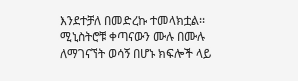እንደተቻለ በመድረኩ ተመላክቷል፡፡
ሚኒስትሮቹ ቀጣናውን ሙሉ በሙሉ ለማገናኘት ወሳኝ በሆኑ ክፍሎች ላይ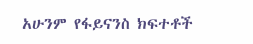አሁንም የፋይናንስ ክፍተቶች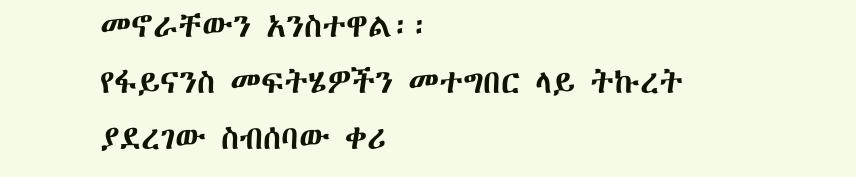መኖራቸውን አንስተዋል፡፡
የፋይናንስ መፍትሄዎችን መተግበር ላይ ትኩረት ያደረገው ስብሰባው ቀሪ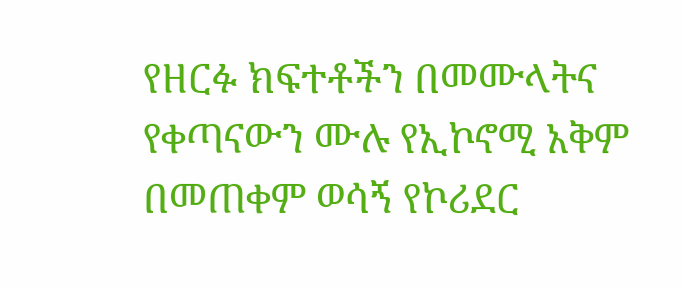የዘርፉ ክፍተቶችን በመሙላትና የቀጣናውን ሙሉ የኢኮኖሚ አቅም በመጠቀም ወሳኝ የኮሪደር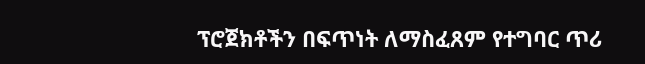ፕሮጀክቶችን በፍጥነት ለማስፈጸም የተግባር ጥሪ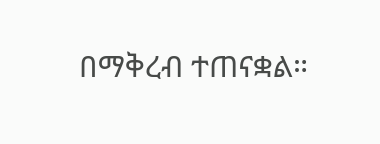በማቅረብ ተጠናቋል።